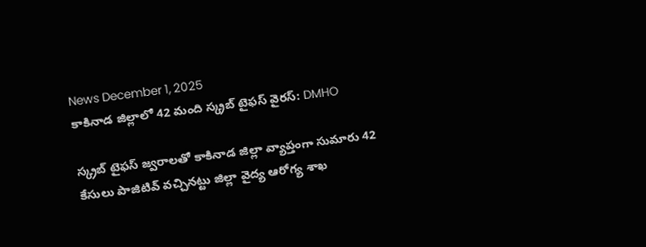News December 1, 2025
కాకినాడ జిల్లాలో 42 మంది స్క్రబ్ టైఫస్ వైరస్: DMHO

స్క్రబ్ టైఫస్ జ్వరాలతో కాకినాడ జిల్లా వ్యాప్తంగా సుమారు 42 కేసులు పాజిటివ్ వచ్చినట్టు జిల్లా వైద్య ఆరోగ్య శాఖ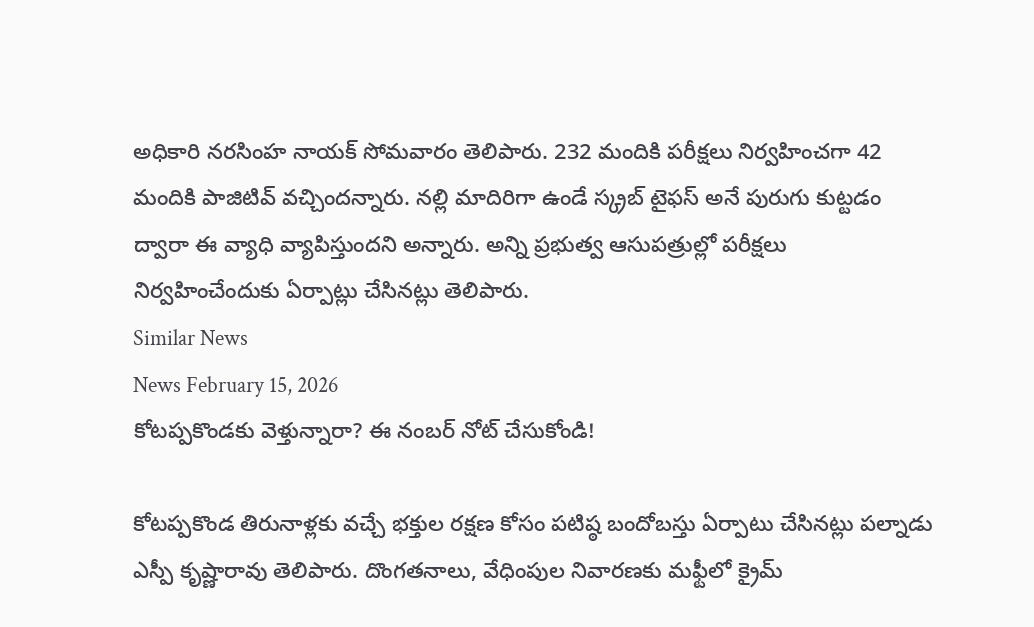అధికారి నరసింహ నాయక్ సోమవారం తెలిపారు. 232 మందికి పరీక్షలు నిర్వహించగా 42 మందికి పాజిటివ్ వచ్చిందన్నారు. నల్లి మాదిరిగా ఉండే స్క్రబ్ టైఫస్ అనే పురుగు కుట్టడం ద్వారా ఈ వ్యాధి వ్యాపిస్తుందని అన్నారు. అన్ని ప్రభుత్వ ఆసుపత్రుల్లో పరీక్షలు నిర్వహించేందుకు ఏర్పాట్లు చేసినట్లు తెలిపారు.
Similar News
News February 15, 2026
కోటప్పకొండకు వెళ్తున్నారా? ఈ నంబర్ నోట్ చేసుకోండి!

కోటప్పకొండ తిరునాళ్లకు వచ్చే భక్తుల రక్షణ కోసం పటిష్ఠ బందోబస్తు ఏర్పాటు చేసినట్లు పల్నాడు ఎస్పీ కృష్ణారావు తెలిపారు. దొంగతనాలు, వేధింపుల నివారణకు మఫ్టీలో క్రైమ్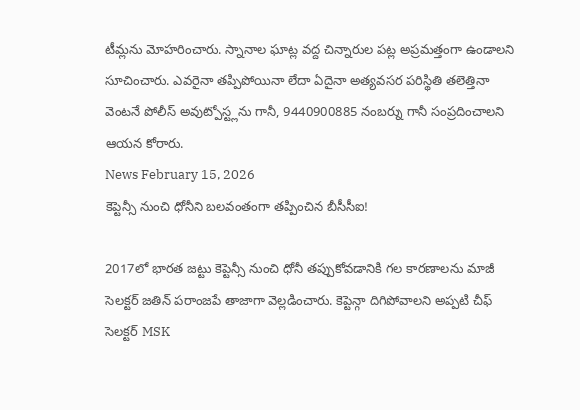టీమ్లను మోహరించారు. స్నానాల ఘాట్ల వద్ద చిన్నారుల పట్ల అప్రమత్తంగా ఉండాలని సూచించారు. ఎవరైనా తప్పిపోయినా లేదా ఏదైనా అత్యవసర పరిస్థితి తలెత్తినా వెంటనే పోలీస్ అవుట్పోస్ట్లను గానీ, 9440900885 నంబర్ను గానీ సంప్రదించాలని ఆయన కోరారు.
News February 15, 2026
కెప్టెన్సీ నుంచి ధోనీని బలవంతంగా తప్పించిన బీసీసీఐ!

2017లో భారత జట్టు కెప్టెన్సీ నుంచి ధోనీ తప్పుకోవడానికి గల కారణాలను మాజీ సెలక్టర్ జతిన్ పరాంజపే తాజాగా వెల్లడించారు. కెప్టెన్గా దిగిపోవాలని అప్పటి చీఫ్ సెలక్టర్ MSK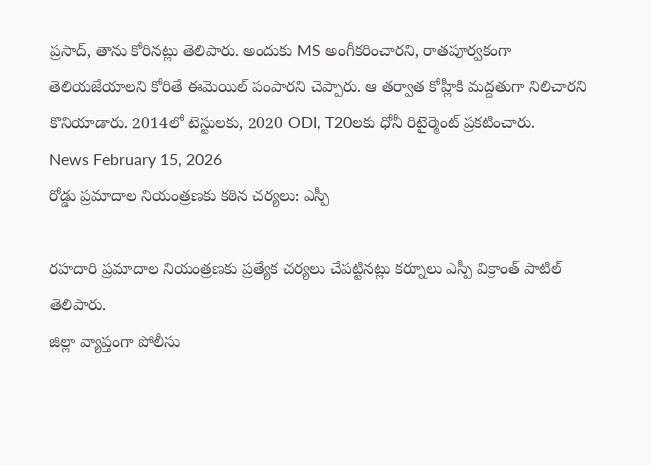ప్రసాద్, తాను కోరినట్లు తెలిపారు. అందుకు MS అంగీకరించారని, రాతపూర్వకంగా తెలియజేయాలని కోరితే ఈమెయిల్ పంపారని చెప్పారు. ఆ తర్వాత కోహ్లీకి మద్దతుగా నిలిచారని కొనియాడారు. 2014లో టెస్టులకు, 2020 ODI, T20లకు ధోనీ రిటైర్మెంట్ ప్రకటించారు.
News February 15, 2026
రోడ్డు ప్రమాదాల నియంత్రణకు కఠిన చర్యలు: ఎస్పీ

రహదారి ప్రమాదాల నియంత్రణకు ప్రత్యేక చర్యలు చేపట్టినట్లు కర్నూలు ఎస్పీ విక్రాంత్ పాటిల్ తెలిపారు.
జిల్లా వ్యాప్తంగా పోలీసు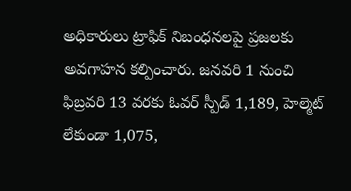అధికారులు ట్రాఫిక్ నిబంధనలపై ప్రజలకు అవగాహన కల్పించారు. జనవరి 1 నుంచి ఫిబ్రవరి 13 వరకు ఓవర్ స్పీడ్ 1,189, హెల్మెట్ లేకుండా 1,075,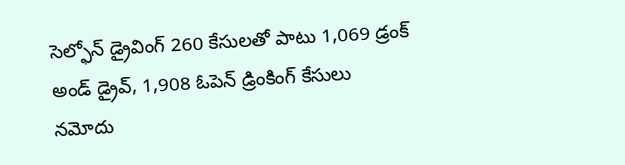సెల్ఫోన్ డ్రైవింగ్ 260 కేసులతో పాటు 1,069 డ్రంక్ అండ్ డ్రైవ్, 1,908 ఓపెన్ డ్రింకింగ్ కేసులు నమోదు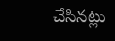చేసినట్లు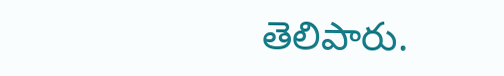తెలిపారు.